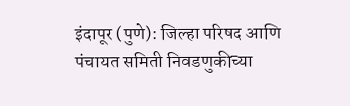इंदापूर (पुणे): जिल्हा परिषद आणि पंचायत समिती निवडणुकीच्या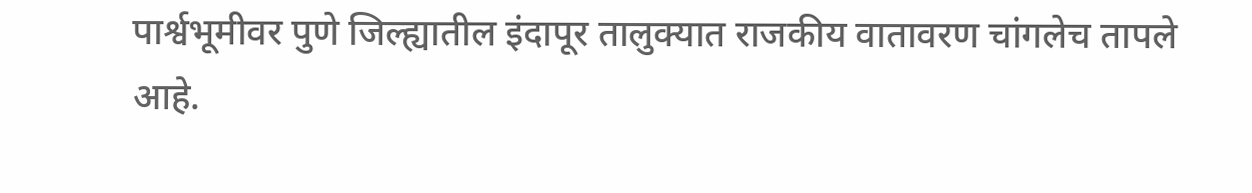पार्श्वभूमीवर पुणे जिल्ह्यातील इंदापूर तालुक्यात राजकीय वातावरण चांगलेच तापले आहे.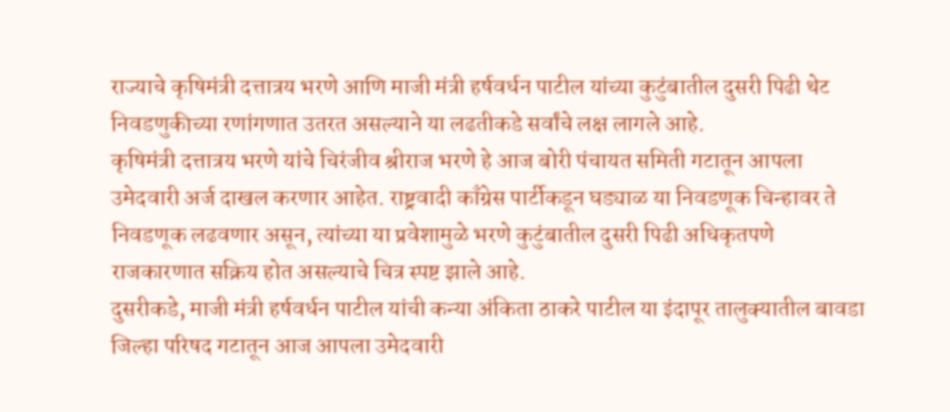राज्याचे कृषिमंत्री दत्तात्रय भरणे आणि माजी मंत्री हर्षवर्धन पाटील यांच्या कुटुंबातील दुसरी पिढी थेट निवडणुकीच्या रणांगणात उतरत असल्याने या लढतीकडे सर्वांचे लक्ष लागले आहे.
कृषिमंत्री दत्तात्रय भरणे यांचे चिरंजीव श्रीराज भरणे हे आज बोरी पंचायत समिती गटातून आपला उमेदवारी अर्ज दाखल करणार आहेत. राष्ट्रवादी काँग्रेस पार्टीकडून घड्याळ या निवडणूक चिन्हावर ते निवडणूक लढवणार असून, त्यांच्या या प्रवेशामुळे भरणे कुटुंबातील दुसरी पिढी अधिकृतपणे राजकारणात सक्रिय होत असल्याचे चित्र स्पष्ट झाले आहे.
दुसरीकडे, माजी मंत्री हर्षवर्धन पाटील यांची कन्या अंकिता ठाकरे पाटील या इंदापूर तालुक्यातील बावडा जिल्हा परिषद गटातून आज आपला उमेदवारी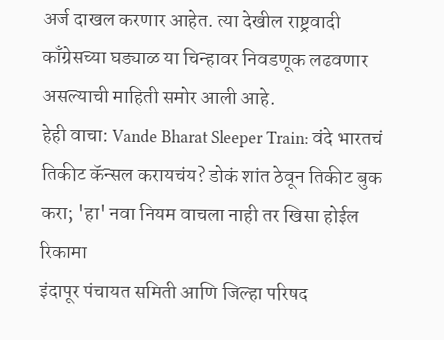अर्ज दाखल करणार आहेत. त्या देखील राष्ट्रवादी काँग्रेसच्या घड्याळ या चिन्हावर निवडणूक लढवणार असल्याची माहिती समोर आली आहे.
हेही वाचा: Vande Bharat Sleeper Train: वंदे भारतचं तिकीट कॅन्सल करायचंय? डोकं शांत ठेवून तिकीट बुक करा; 'हा' नवा नियम वाचला नाही तर खिसा होईल रिकामा
इंदापूर पंचायत समिती आणि जिल्हा परिषद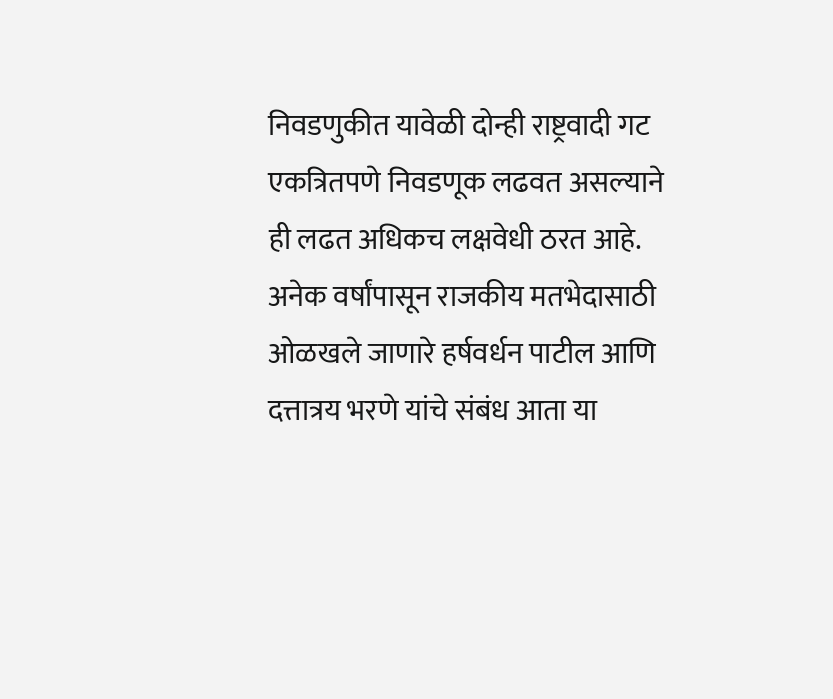निवडणुकीत यावेळी दोन्ही राष्ट्रवादी गट एकत्रितपणे निवडणूक लढवत असल्याने ही लढत अधिकच लक्षवेधी ठरत आहे. अनेक वर्षांपासून राजकीय मतभेदासाठी ओळखले जाणारे हर्षवर्धन पाटील आणि दत्तात्रय भरणे यांचे संबंध आता या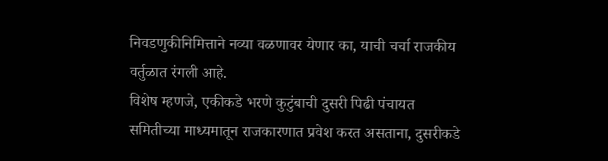निवडणुकीनिमित्ताने नव्या वळणावर येणार का, याची चर्चा राजकीय वर्तुळात रंगली आहे.
विशेष म्हणजे, एकीकडे भरणे कुटुंबाची दुसरी पिढी पंचायत समितीच्या माध्यमातून राजकारणात प्रवेश करत असताना, दुसरीकडे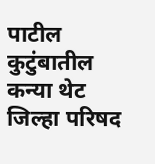पाटील कुटुंबातील कन्या थेट जिल्हा परिषद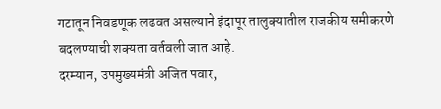गटातून निवडणूक लढवत असल्याने इंदापूर तालुक्यातील राजकीय समीकरणे बदलण्याची शक्यता वर्तवली जात आहे.
दरम्यान, उपमुख्यमंत्री अजित पवार,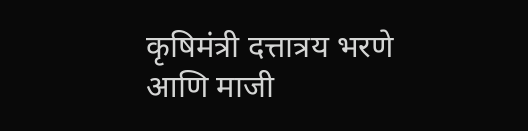कृषिमंत्री दत्तात्रय भरणे आणि माजी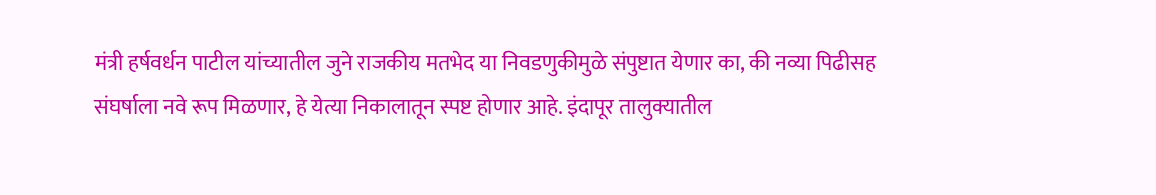मंत्री हर्षवर्धन पाटील यांच्यातील जुने राजकीय मतभेद या निवडणुकीमुळे संपुष्टात येणार का, की नव्या पिढीसह संघर्षाला नवे रूप मिळणार, हे येत्या निकालातून स्पष्ट होणार आहे. इंदापूर तालुक्यातील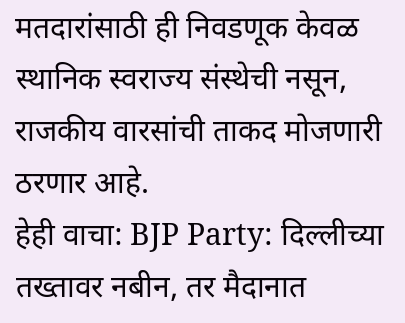मतदारांसाठी ही निवडणूक केवळ स्थानिक स्वराज्य संस्थेची नसून, राजकीय वारसांची ताकद मोजणारी ठरणार आहे.
हेही वाचा: BJP Party: दिल्लीच्या तख्तावर नबीन, तर मैदानात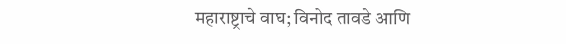महाराष्ट्राचे वाघ; विनोद तावडे आणि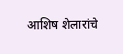आशिष शेलारांचे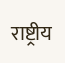राष्ट्रीय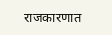राजकारणात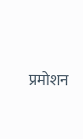प्रमोशन